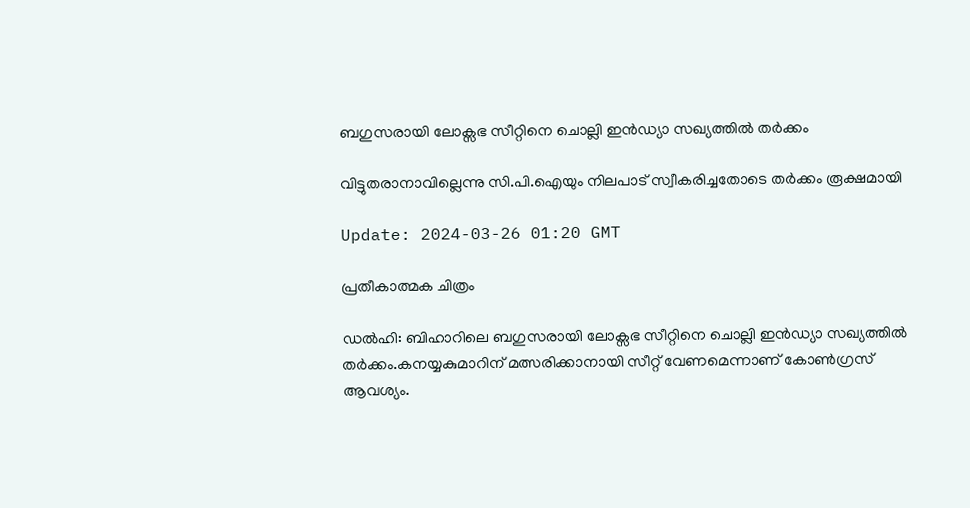ബഗുസരായി ലോക്സഭ സീറ്റിനെ ചൊല്ലി ഇൻഡ്യാ സഖ്യത്തിൽ തർക്കം

വിട്ടുതരാനാവില്ലെന്നു സി.പി.ഐയും നിലപാട് സ്വീകരിച്ചതോടെ തർക്കം രൂക്ഷമായി

Update: 2024-03-26 01:20 GMT

പ്രതീകാത്മക ചിത്രം

ഡല്‍ഹി: ബിഹാറിലെ ബഗുസരായി ലോക്സഭ സീറ്റിനെ ചൊല്ലി ഇൻഡ്യാ സഖ്യത്തിൽ തർക്കം.കനയ്യകുമാറിന് മത്സരിക്കാനായി സീറ്റ് വേണമെന്നാണ് കോൺഗ്രസ് ആവശ്യം.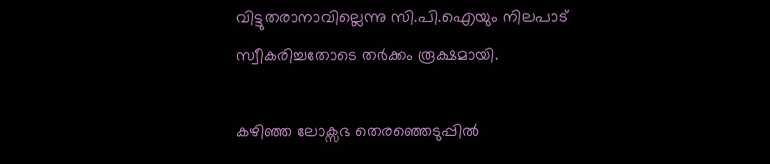വിട്ടുതരാനാവില്ലെന്നു സി.പി.ഐയും നിലപാട് സ്വീകരിച്ചതോടെ തർക്കം രൂക്ഷമായി.

കഴിഞ്ഞ ലോക്സഭ തെരഞ്ഞെടുപ്പിൽ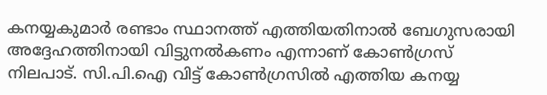കനയ്യകുമാർ രണ്ടാം സ്ഥാനത്ത് എത്തിയതിനാൽ ബേഗുസരായി അദ്ദേഹത്തിനായി വിട്ടുനൽകണം എന്നാണ് കോൺഗ്രസ് നിലപാട്. സി.പി.ഐ വിട്ട് കോൺഗ്രസിൽ എത്തിയ കനയ്യ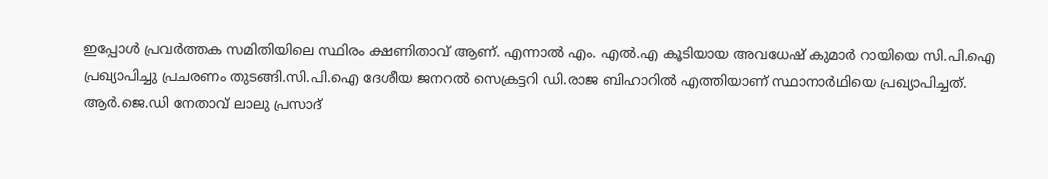ഇപ്പോൾ പ്രവർത്തക സമിതിയിലെ സ്ഥിരം ക്ഷണിതാവ് ആണ്. എന്നാൽ എം. എൽ.എ കൂടിയായ അവധേഷ് കുമാർ റായിയെ സി.പി.ഐ പ്രഖ്യാപിച്ചു പ്രചരണം തുടങ്ങി.സി.പി.ഐ ദേശീയ ജനറൽ സെക്രട്ടറി ഡി.രാജ ബിഹാറിൽ എത്തിയാണ് സ്ഥാനാർഥിയെ പ്രഖ്യാപിച്ചത്. ആര്‍.ജെ.ഡി നേതാവ് ലാലു പ്രസാദ്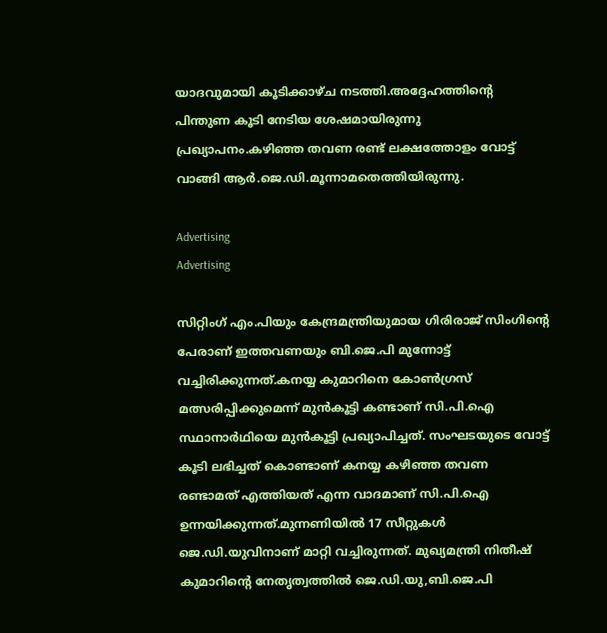യാദവുമായി കൂടിക്കാഴ്ച നടത്തി.അദ്ദേഹത്തിന്‍റെ പിന്തുണ കൂടി നേടിയ ശേഷമായിരുന്നു പ്രഖ്യാപനം.കഴിഞ്ഞ തവണ രണ്ട് ലക്ഷത്തോളം വോട്ട് വാങ്ങി ആർ.ജെ.ഡി.മൂന്നാമതെത്തിയിരുന്നു.

Advertising
Advertising

സിറ്റിംഗ് എം.പിയും കേന്ദ്രമന്ത്രിയുമായ ഗിരിരാജ് സിംഗിന്‍റെ പേരാണ് ഇത്തവണയും ബി.ജെ.പി മുന്നോട്ട് വച്ചിരിക്കുന്നത്.കനയ്യ കുമാറിനെ കോൺഗ്രസ് മത്സരിപ്പിക്കുമെന്ന് മുൻകൂട്ടി കണ്ടാണ് സി.പി.ഐ സ്ഥാനാർഥിയെ മുൻകൂട്ടി പ്രഖ്യാപിച്ചത്. സംഘടയുടെ വോട്ട് കൂടി ലഭിച്ചത് കൊണ്ടാണ് കനയ്യ കഴിഞ്ഞ തവണ രണ്ടാമത് എത്തിയത് എന്ന വാദമാണ് സി.പി.ഐ ഉന്നയിക്കുന്നത്.മുന്നണിയിൽ 17 സീറ്റുകൾ ജെ.ഡി.യുവിനാണ് മാറ്റി വച്ചിരുന്നത്. മുഖ്യമന്ത്രി നിതീഷ് കുമാറിന്‍റെ നേതൃത്വത്തിൽ ജെ.ഡി.യു,ബി.ജെ.പി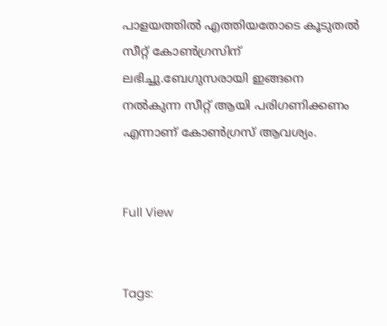പാളയത്തിൽ എത്തിയതോടെ കൂടുതൽ സീറ്റ് കോൺഗ്രസിന് ലഭിച്ചു.ബേഗുസരായി ഇങ്ങനെ നൽകുന്ന സീറ്റ് ആയി പരിഗണിക്കണം എന്നാണ് കോൺഗ്രസ് ആവശ്യം.


Full View


Tags: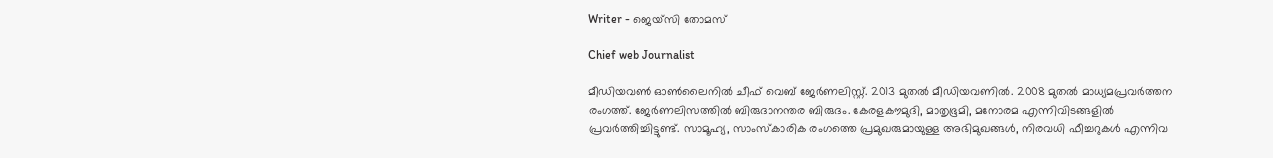Writer - ജെയ്സി തോമസ്

Chief web Journalist

മീഡിയവൺ ഓൺലൈനിൽ ചീഫ് വെബ് ജേർണലിസ്റ്റ്. 2013 മുതൽ മീഡിയവണിൽ. 2008 മുതൽ മാധ്യമപ്രവർത്തന രംഗത്ത്. ജേർണലിസത്തിൽ ബിരുദാനന്തര ബിരുദം. കേരളകൗമുദി, മാതൃഭൂമി, മനോരമ എന്നിവിടങ്ങളിൽ പ്രവർത്തിച്ചിട്ടുണ്ട്. സാമൂഹ്യ, സാംസ്‌കാരിക രംഗത്തെ പ്രമുഖരുമായുള്ള അഭിമുഖങ്ങൾ, നിരവധി ഫീച്ചറുകൾ എന്നിവ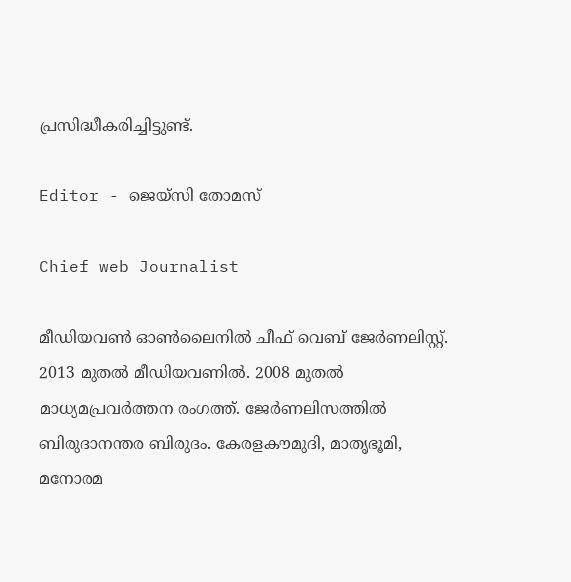പ്രസിദ്ധീകരിച്ചിട്ടുണ്ട്.

Editor - ജെയ്സി തോമസ്

Chief web Journalist

മീഡിയവൺ ഓൺലൈനിൽ ചീഫ് വെബ് ജേർണലിസ്റ്റ്. 2013 മുതൽ മീഡിയവണിൽ. 2008 മുതൽ മാധ്യമപ്രവർത്തന രംഗത്ത്. ജേർണലിസത്തിൽ ബിരുദാനന്തര ബിരുദം. കേരളകൗമുദി, മാതൃഭൂമി, മനോരമ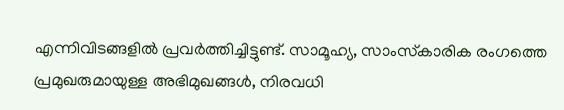എന്നിവിടങ്ങളിൽ പ്രവർത്തിച്ചിട്ടുണ്ട്. സാമൂഹ്യ, സാംസ്‌കാരിക രംഗത്തെ പ്രമുഖരുമായുള്ള അഭിമുഖങ്ങൾ, നിരവധി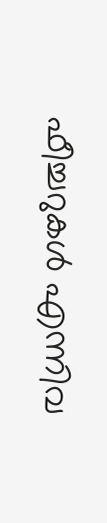ഫീച്ചറുകൾ എന്നിവ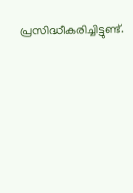പ്രസിദ്ധീകരിച്ചിട്ടുണ്ട്.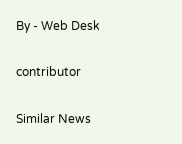By - Web Desk

contributor

Similar News